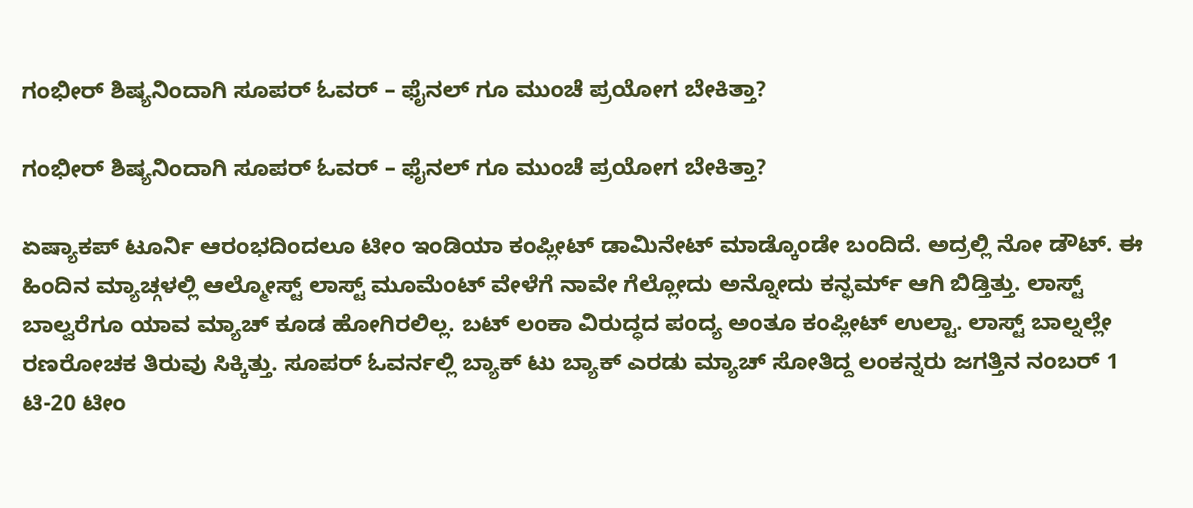ಗಂಭೀರ್ ಶಿಷ್ಯನಿಂದಾಗಿ ಸೂಪರ್ ಓವರ್ – ಫೈನಲ್ ಗೂ ಮುಂಚೆ ಪ್ರಯೋಗ ಬೇಕಿತ್ತಾ?

ಗಂಭೀರ್ ಶಿಷ್ಯನಿಂದಾಗಿ ಸೂಪರ್ ಓವರ್ – ಫೈನಲ್ ಗೂ ಮುಂಚೆ ಪ್ರಯೋಗ ಬೇಕಿತ್ತಾ?

ಏಷ್ಯಾಕಪ್ ಟೂರ್ನಿ ಆರಂಭದಿಂದಲೂ ಟೀಂ ಇಂಡಿಯಾ ಕಂಪ್ಲೀಟ್ ಡಾಮಿನೇಟ್ ಮಾಡ್ಕೊಂಡೇ ಬಂದಿದೆ. ಅದ್ರಲ್ಲಿ ನೋ ಡೌಟ್. ಈ ಹಿಂದಿನ ಮ್ಯಾಚ್ಗಳಲ್ಲಿ ಆಲ್ಮೋಸ್ಟ್ ಲಾಸ್ಟ್ ಮೂಮೆಂಟ್ ವೇಳೆಗೆ ನಾವೇ ಗೆಲ್ಲೋದು ಅನ್ನೋದು ಕನ್ಫರ್ಮ್ ಆಗಿ ಬಿಡ್ತಿತ್ತು. ಲಾಸ್ಟ್ ಬಾಲ್ವರೆಗೂ ಯಾವ ಮ್ಯಾಚ್ ಕೂಡ ಹೋಗಿರಲಿಲ್ಲ. ಬಟ್ ಲಂಕಾ ವಿರುದ್ಧದ ಪಂದ್ಯ ಅಂತೂ ಕಂಪ್ಲೀಟ್ ಉಲ್ಟಾ. ಲಾಸ್ಟ್ ಬಾಲ್ನಲ್ಲೇ ರಣರೋಚಕ ತಿರುವು ಸಿಕ್ಕಿತ್ತು. ಸೂಪರ್ ಓವರ್ನಲ್ಲಿ ಬ್ಯಾಕ್ ಟು ಬ್ಯಾಕ್ ಎರಡು ಮ್ಯಾಚ್ ಸೋತಿದ್ದ ಲಂಕನ್ನರು ಜಗತ್ತಿನ ನಂಬರ್ 1 ಟಿ-20 ಟೀಂ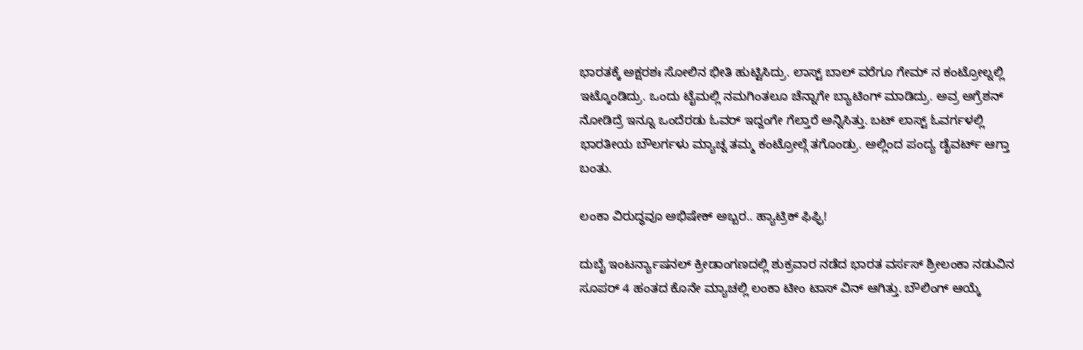ಭಾರತಕ್ಕೆ ಅಕ್ಷರಶಃ ಸೋಲಿನ ಭೀತಿ ಹುಟ್ಟಿಸಿದ್ರು. ಲಾಸ್ಟ್ ಬಾಲ್ ವರೆಗೂ ಗೇಮ್ ನ ಕಂಟ್ರೋಲ್ನಲ್ಲಿ ಇಟ್ಕೊಂಡಿದ್ರು. ಒಂದು ಟೈಮಲ್ಲಿ ನಮಗಿಂತಲೂ ಚೆನ್ನಾಗೇ ಬ್ಯಾಟಿಂಗ್ ಮಾಡಿದ್ರು. ಅವ್ರ ಅಗ್ರೆಶನ್ ನೋಡಿದ್ರೆ ಇನ್ನೂ ಒಂದೆರಡು ಓವರ್ ಇದ್ದಂಗೇ ಗೆಲ್ತಾರೆ ಅನ್ನಿಸಿತ್ತು. ಬಟ್ ಲಾಸ್ಟ್ ಓವರ್ಗಳಲ್ಲಿ ಭಾರತೀಯ ಬೌಲರ್ಗಳು ಮ್ಯಾಚ್ನ ತಮ್ಮ ಕಂಟ್ರೋಲ್ಗೆ ತಗೊಂಡ್ರು. ಅಲ್ಲಿಂದ ಪಂದ್ಯ ಡೈವರ್ಟ್ ಆಗ್ತಾ ಬಂತು.

ಲಂಕಾ ವಿರುದ್ಧವೂ ಅಭಿಷೇಕ್ ಅಬ್ಬರ.. ಹ್ಯಾಟ್ರಿಕ್ ಫಿಫ್ಫಿ!

ದುಬೈ ಇಂಟರ್ನ್ಯಾಷನಲ್ ಕ್ರೀಡಾಂಗಣದಲ್ಲಿ ಶುಕ್ರವಾರ ನಡೆದ ಭಾರತ ವರ್ಸಸ್ ಶ್ರೀಲಂಕಾ ನಡುವಿನ ಸೂಪರ್ 4 ಹಂತದ ಕೊನೇ ಮ್ಯಾಚಲ್ಲಿ ಲಂಕಾ ಟೀಂ ಟಾಸ್ ವಿನ್ ಆಗಿತ್ತು. ಬೌಲಿಂಗ್ ಆಯ್ಕೆ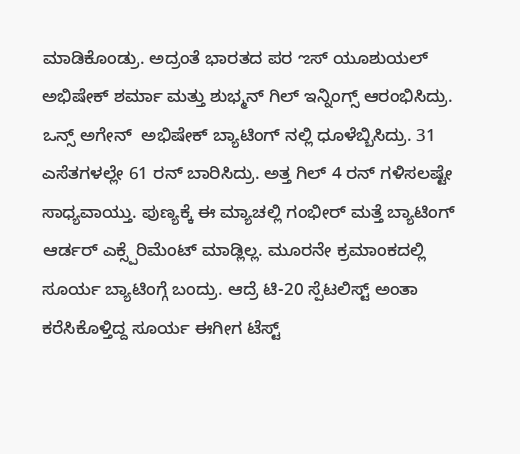ಮಾಡಿಕೊಂಡ್ರು. ಅದ್ರಂತೆ ಭಾರತದ ಪರ ಌಸ್ ಯೂಶುಯಲ್ ಅಭಿಷೇಕ್ ಶರ್ಮಾ ಮತ್ತು ಶುಭ್ಮನ್ ಗಿಲ್ ಇನ್ನಿಂಗ್ಸ್ ಆರಂಭಿಸಿದ್ರು. ಒನ್ಸ್ ಅಗೇನ್  ಅಭಿಷೇಕ್ ಬ್ಯಾಟಿಂಗ್ ನಲ್ಲಿ ಧೂಳೆಬ್ಬಿಸಿದ್ರು. 31 ಎಸೆತಗಳಲ್ಲೇ 61 ರನ್ ಬಾರಿಸಿದ್ರು. ಅತ್ತ ಗಿಲ್ 4 ರನ್ ಗಳಿಸಲಷ್ಟೇ ಸಾಧ್ಯವಾಯ್ತು. ಪುಣ್ಯಕ್ಕೆ ಈ ಮ್ಯಾಚಲ್ಲಿ ಗಂಭೀರ್ ಮತ್ತೆ ಬ್ಯಾಟಿಂಗ್ ಆರ್ಡರ್ ಎಕ್ಸ್ಪೆರಿಮೆಂಟ್ ಮಾಡ್ಲಿಲ್ಲ. ಮೂರನೇ ಕ್ರಮಾಂಕದಲ್ಲಿ ಸೂರ್ಯ ಬ್ಯಾಟಿಂಗ್ಗೆ ಬಂದ್ರು. ಆದ್ರೆ ಟಿ-20 ಸ್ಪೆಟಲಿಸ್ಟ್ ಅಂತಾ ಕರೆಸಿಕೊಳ್ತಿದ್ದ ಸೂರ್ಯ ಈಗೀಗ ಟೆಸ್ಟ್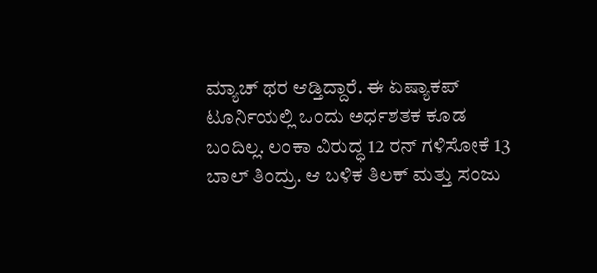ಮ್ಯಾಚ್ ಥರ ಆಡ್ತಿದ್ದಾರೆ. ಈ ಏಷ್ಯಾಕಪ್ ಟೂರ್ನಿಯಲ್ಲಿ ಒಂದು ಅರ್ಧಶತಕ ಕೂಡ ಬಂದಿಲ್ಲ. ಲಂಕಾ ವಿರುದ್ಧ 12 ರನ್ ಗಳಿಸೋಕೆ 13 ಬಾಲ್ ತಿಂದ್ರು. ಆ ಬಳಿಕ ತಿಲಕ್ ಮತ್ತು ಸಂಜು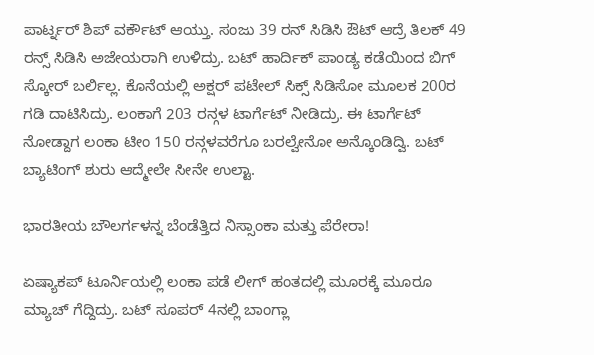ಪಾರ್ಟ್ನರ್ ಶಿಪ್ ವರ್ಕೌಟ್ ಆಯ್ತು. ಸಂಜು 39 ರನ್ ಸಿಡಿಸಿ ಔಟ್ ಆದ್ರೆ ತಿಲಕ್ 49 ರನ್ಸ್ ಸಿಡಿಸಿ ಅಜೇಯರಾಗಿ ಉಳಿದ್ರು. ಬಟ್ ಹಾರ್ದಿಕ್ ಪಾಂಡ್ಯ ಕಡೆಯಿಂದ ಬಿಗ್ ಸ್ಕೋರ್ ಬರ್ಲಿಲ್ಲ. ಕೊನೆಯಲ್ಲಿ ಅಕ್ಷರ್ ಪಟೇಲ್ ಸಿಕ್ಸ್ ಸಿಡಿಸೋ ಮೂಲಕ 200ರ ಗಡಿ ದಾಟಿಸಿದ್ರು. ಲಂಕಾಗೆ 203 ರನ್ಗಳ ಟಾರ್ಗೆಟ್ ನೀಡಿದ್ರು. ಈ ಟಾರ್ಗೆಟ್ ನೋಡ್ದಾಗ ಲಂಕಾ ಟೀಂ 150 ರನ್ಗಳವರೆಗೂ ಬರಲ್ವೇನೋ ಅನ್ಕೊಂಡಿದ್ವಿ. ಬಟ್ ಬ್ಯಾಟಿಂಗ್ ಶುರು ಆದ್ಮೇಲೇ ಸೀನೇ ಉಲ್ಟಾ.

ಭಾರತೀಯ ಬೌಲರ್ಗಳನ್ನ ಬೆಂಡೆತ್ತಿದ ನಿಸ್ಸಾಂಕಾ ಮತ್ತು ಪೆರೇರಾ!

ಏಷ್ಯಾಕಪ್ ಟೂರ್ನಿಯಲ್ಲಿ ಲಂಕಾ ಪಡೆ ಲೀಗ್ ಹಂತದಲ್ಲಿ ಮೂರಕ್ಕೆ ಮೂರೂ ಮ್ಯಾಚ್ ಗೆದ್ದಿದ್ರು. ಬಟ್ ಸೂಪರ್ 4ನಲ್ಲಿ ಬಾಂಗ್ಲಾ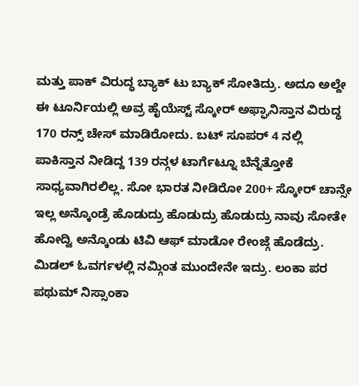ಮತ್ತು ಪಾಕ್ ವಿರುದ್ಧ ಬ್ಯಾಕ್ ಟು ಬ್ಯಾಕ್ ಸೋತಿದ್ರು. ಅದೂ ಅಲ್ದೇ ಈ ಟೂರ್ನಿಯಲ್ಲಿ ಅವ್ರ ಹೈಯೆಸ್ಟ್ ಸ್ಕೋರ್ ಅಫ್ಘಾನಿಸ್ತಾನ ವಿರುದ್ಧ 170 ರನ್ಸ್ ಚೇಸ್ ಮಾಡಿರೋದು. ಬಟ್ ಸೂಪರ್ 4 ನಲ್ಲಿ ಪಾಕಿಸ್ತಾನ ನೀಡಿದ್ದ 139 ರನ್ಗಳ ಟಾರ್ಗೆಟ್ನೂ ಬೆನ್ನೆತ್ತೋಕೆ ಸಾಧ್ಯವಾಗಿರಲಿಲ್ಲ. ಸೋ ಭಾರತ ನೀಡಿರೋ 200+ ಸ್ಕೋರ್ ಚಾನ್ಸೇ ಇಲ್ಲ ಅನ್ಕೊಂಡ್ರೆ ಹೊಡುದ್ರು ಹೊಡುದ್ರು ಹೊಡುದ್ರು ನಾವು ಸೋತೇ ಹೋದ್ವಿ ಅನ್ಕೊಂಡು ಟಿವಿ ಆಫ್ ಮಾಡೋ ರೇಂಜ್ಗೆ ಹೊಡೆದ್ರು. ಮಿಡಲ್ ಓವರ್ಗಳಲ್ಲಿ ನಮ್ಗಿಂತ ಮುಂದೇನೇ ಇದ್ರು. ಲಂಕಾ ಪರ ಪಥುಮ್ ನಿಸ್ಸಾಂಕಾ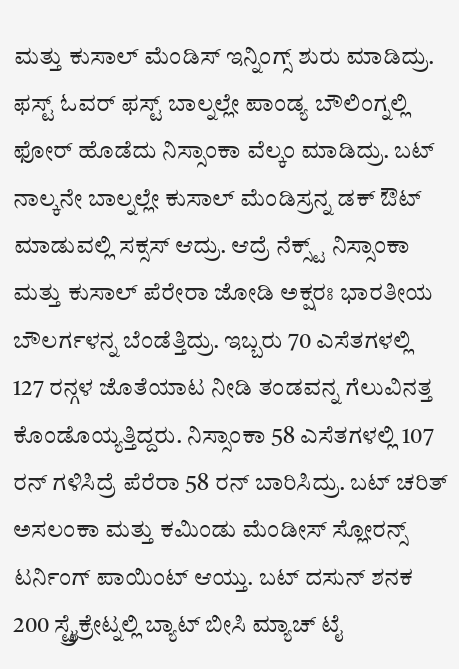ಮತ್ತು ಕುಸಾಲ್ ಮೆಂಡಿಸ್ ಇನ್ನಿಂಗ್ಸ್ ಶುರು ಮಾಡಿದ್ರು. ಫಸ್ಟ್ ಓವರ್ ಫಸ್ಟ್ ಬಾಲ್ನಲ್ಲೇ ಪಾಂಡ್ಯ ಬೌಲಿಂಗ್ನಲ್ಲಿ ಫೋರ್ ಹೊಡೆದು ನಿಸ್ಸಾಂಕಾ ವೆಲ್ಕಂ ಮಾಡಿದ್ರು. ಬಟ್ ನಾಲ್ಕನೇ ಬಾಲ್ನಲ್ಲೇ ಕುಸಾಲ್ ಮೆಂಡಿಸ್ರನ್ನ ಡಕ್ ಔಟ್ ಮಾಡುವಲ್ಲಿ ಸಕ್ಸಸ್ ಆದ್ರು. ಆದ್ರೆ ನೆಕ್ಸ್ಟ್ ನಿಸ್ಸಾಂಕಾ ಮತ್ತು ಕುಸಾಲ್ ಪೆರೇರಾ ಜೋಡಿ ಅಕ್ಷರಃ ಭಾರತೀಯ ಬೌಲರ್ಗಳನ್ನ ಬೆಂಡೆತ್ತಿದ್ರು. ಇಬ್ಬರು 70 ಎಸೆತಗಳಲ್ಲಿ 127 ರನ್ಗಳ ಜೊತೆಯಾಟ ನೀಡಿ ತಂಡವನ್ನ ಗೆಲುವಿನತ್ತ ಕೊಂಡೊಯ್ಯತ್ತಿದ್ದರು. ನಿಸ್ಸಾಂಕಾ 58 ಎಸೆತಗಳಲ್ಲಿ 107 ರನ್ ಗಳಿಸಿದ್ರೆ ಪೆರೆರಾ 58 ರನ್ ಬಾರಿಸಿದ್ರು. ಬಟ್ ಚರಿತ್ ಅಸಲಂಕಾ ಮತ್ತು ಕಮಿಂಡು ಮೆಂಡೀಸ್ ಸ್ಲೋರನ್ಸ್ ಟರ್ನಿಂಗ್ ಪಾಯಿಂಟ್ ಆಯ್ತು. ಬಟ್ ದಸುನ್ ಶನಕ 200 ಸ್ಟ್ರೈಕ್ರೇಟ್ನಲ್ಲಿ ಬ್ಯಾಟ್ ಬೀಸಿ ಮ್ಯಾಚ್ ಟೈ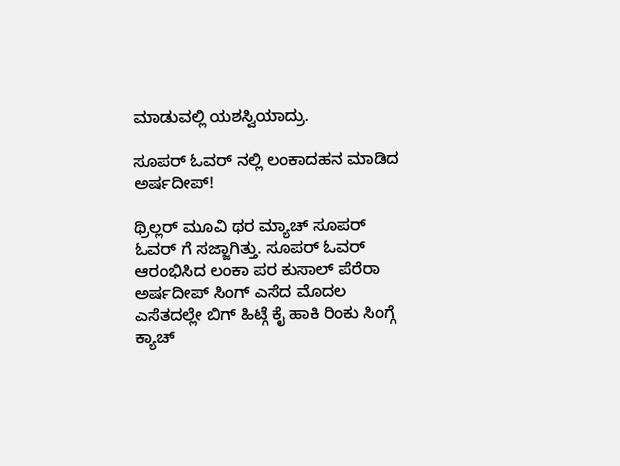ಮಾಡುವಲ್ಲಿ ಯಶಸ್ವಿಯಾದ್ರು.

ಸೂಪರ್ ಓವರ್ ನಲ್ಲಿ ಲಂಕಾದಹನ ಮಾಡಿದ ಅರ್ಷದೀಪ್!

ಥ್ರಿಲ್ಲರ್ ಮೂವಿ ಥರ ಮ್ಯಾಚ್ ಸೂಪರ್ ಓವರ್ ಗೆ ಸಜ್ಜಾಗಿತ್ತು. ಸೂಪರ್ ಓವರ್ ಆರಂಭಿಸಿದ ಲಂಕಾ ಪರ ಕುಸಾಲ್ ಪೆರೆರಾ ಅರ್ಷದೀಪ್ ಸಿಂಗ್ ಎಸೆದ ಮೊದಲ ಎಸೆತದಲ್ಲೇ ಬಿಗ್ ಹಿಟ್ಗೆ ಕೈ ಹಾಕಿ ರಿಂಕು ಸಿಂಗ್ಗೆ ಕ್ಯಾಚ್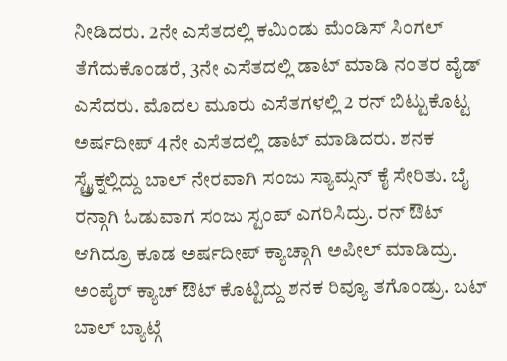ನೀಡಿದರು. 2ನೇ ಎಸೆತದಲ್ಲಿ ಕಮಿಂಡು ಮೆಂಡಿಸ್ ಸಿಂಗಲ್ ತೆಗೆದುಕೊಂಡರೆ, 3ನೇ ಎಸೆತದಲ್ಲಿ ಡಾಟ್ ಮಾಡಿ ನಂತರ ವೈಡ್ ಎಸೆದರು. ಮೊದಲ ಮೂರು ಎಸೆತಗಳಲ್ಲಿ 2 ರನ್ ಬಿಟ್ಟುಕೊಟ್ಟ ಅರ್ಷದೀಪ್ 4ನೇ ಎಸೆತದಲ್ಲಿ ಡಾಟ್ ಮಾಡಿದರು. ಶನಕ ಸ್ಟ್ರೈಕ್ನಲ್ಲಿದ್ದು ಬಾಲ್ ನೇರವಾಗಿ ಸಂಜು ಸ್ಯಾಮ್ಸನ್ ಕೈ ಸೇರಿತು. ಬೈ ರನ್ಗಾಗಿ ಓಡುವಾಗ ಸಂಜು ಸ್ಟಂಪ್ ಎಗರಿಸಿದ್ರು. ರನ್ ಔಟ್ ಆಗಿದ್ರೂ ಕೂಡ ಅರ್ಷದೀಪ್ ಕ್ಯಾಚ್ಗಾಗಿ ಅಪೀಲ್ ಮಾಡಿದ್ರು. ಅಂಪೈರ್ ಕ್ಯಾಚ್ ಔಟ್ ಕೊಟ್ಟಿದ್ದು ಶನಕ ರಿವ್ಯೂ ತಗೊಂಡ್ರು. ಬಟ್ ಬಾಲ್ ಬ್ಯಾಟ್ಗೆ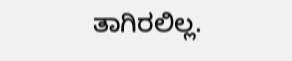ತಾಗಿರಲಿಲ್ಲ.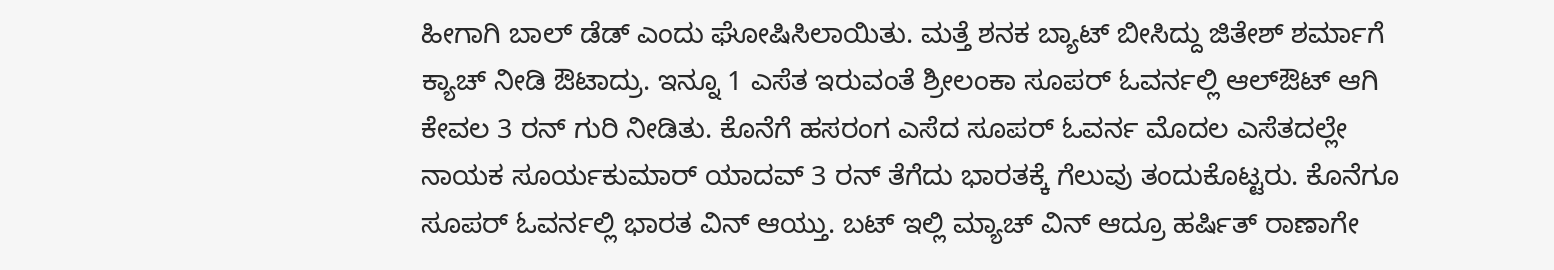ಹೀಗಾಗಿ ಬಾಲ್ ಡೆಡ್ ಎಂದು ಘೋಷಿಸಿಲಾಯಿತು. ಮತ್ತೆ ಶನಕ ಬ್ಯಾಟ್ ಬೀಸಿದ್ದು ಜಿತೇಶ್ ಶರ್ಮಾಗೆ ಕ್ಯಾಚ್ ನೀಡಿ ಔಟಾದ್ರು. ಇನ್ನೂ 1 ಎಸೆತ ಇರುವಂತೆ ಶ್ರೀಲಂಕಾ ಸೂಪರ್ ಓವರ್ನಲ್ಲಿ ಆಲ್ಔಟ್ ಆಗಿ ಕೇವಲ 3 ರನ್ ಗುರಿ ನೀಡಿತು. ಕೊನೆಗೆ ಹಸರಂಗ ಎಸೆದ ಸೂಪರ್ ಓವರ್ನ ಮೊದಲ ಎಸೆತದಲ್ಲೇ ನಾಯಕ ಸೂರ್ಯಕುಮಾರ್ ಯಾದವ್ 3 ರನ್ ತೆಗೆದು ಭಾರತಕ್ಕೆ ಗೆಲುವು ತಂದುಕೊಟ್ಟರು. ಕೊನೆಗೂ ಸೂಪರ್ ಓವರ್ನಲ್ಲಿ ಭಾರತ ವಿನ್ ಆಯ್ತು. ಬಟ್ ಇಲ್ಲಿ ಮ್ಯಾಚ್ ವಿನ್ ಆದ್ರೂ ಹರ್ಷಿತ್ ರಾಣಾಗೇ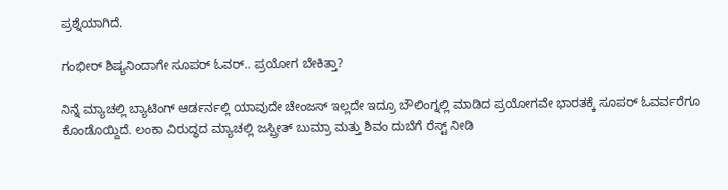ಪ್ರಶ್ನೆಯಾಗಿದೆ.

ಗಂಭೀರ್ ಶಿಷ್ಯನಿಂದಾಗೇ ಸೂಪರ್ ಓವರ್.. ಪ್ರಯೋಗ ಬೇಕಿತ್ತಾ?

ನಿನ್ನೆ ಮ್ಯಾಚಲ್ಲಿ ಬ್ಯಾಟಿಂಗ್ ಆರ್ಡರ್ನಲ್ಲಿ ಯಾವುದೇ ಚೇಂಜಸ್ ಇಲ್ಲದೇ ಇದ್ರೂ ಬೌಲಿಂಗ್ನಲ್ಲಿ ಮಾಡಿದ ಪ್ರಯೋಗವೇ ಭಾರತಕ್ಕೆ ಸೂಪರ್ ಓವರ್ವರೆಗೂ ಕೊಂಡೊಯ್ದಿದೆ. ಲಂಕಾ ವಿರುದ್ಧದ ಮ್ಯಾಚಲ್ಲಿ ಜಸ್ಪ್ರೀತ್ ಬುಮ್ರಾ ಮತ್ತು ಶಿವಂ ದುಬೆಗೆ ರೆಸ್ಟ್ ನೀಡಿ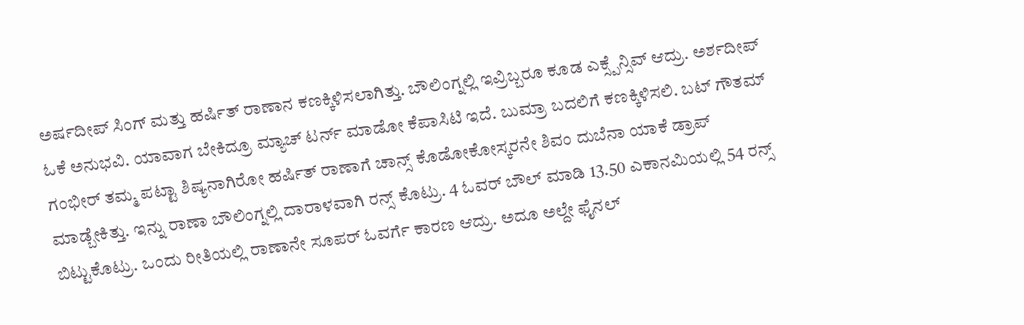ಅರ್ಷದೀಪ್ ಸಿಂಗ್ ಮತ್ತು ಹರ್ಷಿತ್ ರಾಣಾನ ಕಣಕ್ಕಿಳಿಸಲಾಗಿತ್ತು. ಬೌಲಿಂಗ್ನಲ್ಲಿ ಇವ್ರಿಬ್ಬರೂ ಕೂಡ ಎಕ್ಸ್ಪೆನ್ಸಿವ್ ಆದ್ರು. ಅರ್ಶದೀಪ್ ಓಕೆ ಅನುಭವಿ. ಯಾವಾಗ ಬೇಕಿದ್ರೂ ಮ್ಯಾಚ್ ಟರ್ನ್ ಮಾಡೋ ಕೆಪಾಸಿಟಿ ಇದೆ. ಬುಮ್ರಾ ಬದಲಿಗೆ ಕಣಕ್ಕಿಳಿಸಲಿ. ಬಟ್ ಗೌತಮ್ ಗಂಭೀರ್ ತಮ್ಮ ಪಟ್ಟಾ ಶಿಷ್ಯನಾಗಿರೋ ಹರ್ಷಿತ್ ರಾಣಾಗೆ ಚಾನ್ಸ್ ಕೊಡೋಕೋಸ್ಕರನೇ ಶಿವಂ ದುಬೆನಾ ಯಾಕೆ ಡ್ರಾಪ್ ಮಾಡ್ಬೇಕಿತ್ತು. ಇನ್ನು ರಾಣಾ ಬೌಲಿಂಗ್ನಲ್ಲಿ ದಾರಾಳವಾಗಿ ರನ್ಸ್ ಕೊಟ್ರು. 4 ಓವರ್ ಬೌಲ್ ಮಾಡಿ 13.50 ಎಕಾನಮಿಯಲ್ಲಿ 54 ರನ್ಸ್ ಬಿಟ್ಟುಕೊಟ್ರು. ಒಂದು ರೀತಿಯಲ್ಲಿ ರಾಣಾನೇ ಸೂಪರ್ ಓವರ್ಗೆ ಕಾರಣ ಆದ್ರು. ಅದೂ ಅಲ್ದೇ ಫೈನಲ್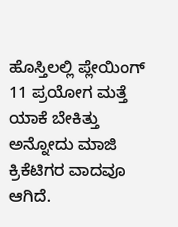ಹೊಸ್ತಿಲಲ್ಲಿ ಪ್ಲೇಯಿಂಗ್ 11 ಪ್ರಯೋಗ ಮತ್ತೆ ಯಾಕೆ ಬೇಕಿತ್ತು ಅನ್ನೋದು ಮಾಜಿ ಕ್ರಿಕೆಟಿಗರ ವಾದವೂ ಆಗಿದೆ.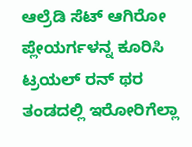ಆಲ್ರೆಡಿ ಸೆಟ್ ಆಗಿರೋ ಪ್ಲೇಯರ್ಗಳನ್ನ ಕೂರಿಸಿ ಟ್ರಯಲ್ ರನ್ ಥರ ತಂಡದಲ್ಲಿ ಇರೋರಿಗೆಲ್ಲಾ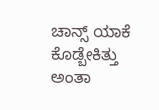ಚಾನ್ಸ್ ಯಾಕೆ ಕೊಡ್ಬೇಕಿತ್ತು ಅಂತಾ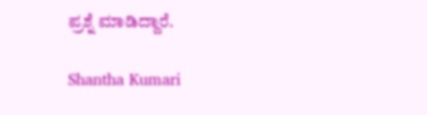ಪ್ರಶ್ನೆ ಮಾಡಿದ್ದಾರೆ.

Shantha Kumari